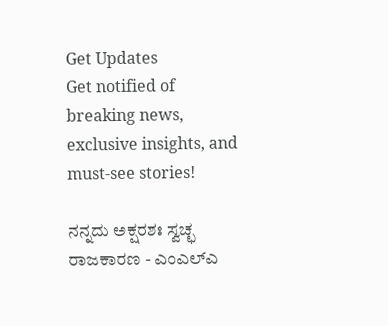Get Updates
Get notified of breaking news, exclusive insights, and must-see stories!

ನನ್ನದು ಅಕ್ಷರಶಃ ಸ್ವಚ್ಛ ರಾಜಕಾರಣ - ಎಂಎಲ್ಎ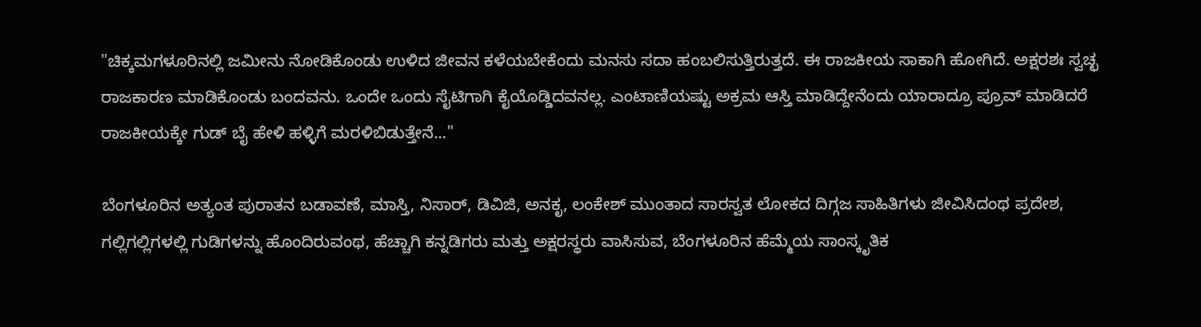"ಚಿಕ್ಕಮಗಳೂರಿನಲ್ಲಿ ಜಮೀನು ನೋಡಿಕೊಂಡು ಉಳಿದ ಜೀವನ ಕಳೆಯಬೇಕೆಂದು ಮನಸು ಸದಾ ಹಂಬಲಿಸುತ್ತಿರುತ್ತದೆ. ಈ ರಾಜಕೀಯ ಸಾಕಾಗಿ ಹೋಗಿದೆ. ಅಕ್ಷರಶಃ ಸ್ವಚ್ಛ ರಾಜಕಾರಣ ಮಾಡಿಕೊಂಡು ಬಂದವನು. ಒಂದೇ ಒಂದು ಸೈಟಿಗಾಗಿ ಕೈಯೊಡ್ಡಿದವನಲ್ಲ. ಎಂಟಾಣಿಯಷ್ಟು ಅಕ್ರಮ ಆಸ್ತಿ ಮಾಡಿದ್ದೇನೆಂದು ಯಾರಾದ್ರೂ ಪ್ರೂವ್ ಮಾಡಿದರೆ ರಾಜಕೀಯಕ್ಕೇ ಗುಡ್ ಬೈ ಹೇಳಿ ಹಳ್ಳಿಗೆ ಮರಳಿಬಿಡುತ್ತೇನೆ..."

ಬೆಂಗಳೂರಿನ ಅತ್ಯಂತ ಪುರಾತನ ಬಡಾವಣೆ, ಮಾಸ್ತಿ, ನಿಸಾರ್, ಡಿವಿಜಿ, ಅನಕೃ, ಲಂಕೇಶ್ ಮುಂತಾದ ಸಾರಸ್ವತ ಲೋಕದ ದಿಗ್ಗಜ ಸಾಹಿತಿಗಳು ಜೀವಿಸಿದಂಥ ಪ್ರದೇಶ, ಗಲ್ಲಿಗಲ್ಲಿಗಳಲ್ಲಿ ಗುಡಿಗಳನ್ನು ಹೊಂದಿರುವಂಥ, ಹೆಚ್ಚಾಗಿ ಕನ್ನಡಿಗರು ಮತ್ತು ಅಕ್ಷರಸ್ಥರು ವಾಸಿಸುವ, ಬೆಂಗಳೂರಿನ ಹೆಮ್ಮೆಯ ಸಾಂಸ್ಕೃತಿಕ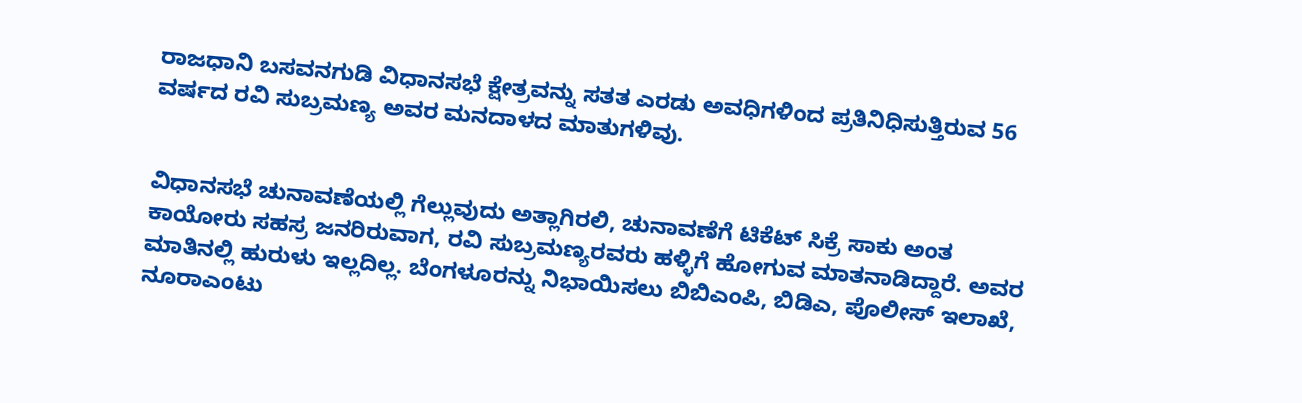ರಾಜಧಾನಿ ಬಸವನಗುಡಿ ವಿಧಾನಸಭೆ ಕ್ಷೇತ್ರವನ್ನು ಸತತ ಎರಡು ಅವಧಿಗಳಿಂದ ಪ್ರತಿನಿಧಿಸುತ್ತಿರುವ 56 ವರ್ಷದ ರವಿ ಸುಬ್ರಮಣ್ಯ ಅವರ ಮನದಾಳದ ಮಾತುಗಳಿವು.


ವಿಧಾನಸಭೆ ಚುನಾವಣೆಯಲ್ಲಿ ಗೆಲ್ಲುವುದು ಅತ್ಲಾಗಿರಲಿ, ಚುನಾವಣೆಗೆ ಟಿಕೆಟ್ ಸಿಕ್ರೆ ಸಾಕು ಅಂತ ಕಾಯೋರು ಸಹಸ್ರ ಜನರಿರುವಾಗ, ರವಿ ಸುಬ್ರಮಣ್ಯರವರು ಹಳ್ಳಿಗೆ ಹೋಗುವ ಮಾತನಾಡಿದ್ದಾರೆ. ಅವರ ಮಾತಿನಲ್ಲಿ ಹುರುಳು ಇಲ್ಲದಿಲ್ಲ. ಬೆಂಗಳೂರನ್ನು ನಿಭಾಯಿಸಲು ಬಿಬಿಎಂಪಿ, ಬಿಡಿಎ, ಪೊಲೀಸ್ ಇಲಾಖೆ, ನೂರಾಎಂಟು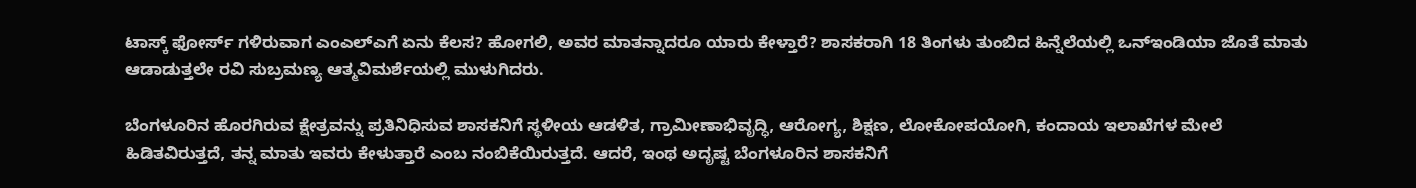ಟಾಸ್ಕ್ ಫೋರ್ಸ್ ಗಳಿರುವಾಗ ಎಂಎಲ್ಎಗೆ ಏನು ಕೆಲಸ? ಹೋಗಲಿ, ಅವರ ಮಾತನ್ನಾದರೂ ಯಾರು ಕೇಳ್ತಾರೆ? ಶಾಸಕರಾಗಿ 18 ತಿಂಗಳು ತುಂಬಿದ ಹಿನ್ನೆಲೆಯಲ್ಲಿ ಒನ್ಇಂಡಿಯಾ ಜೊತೆ ಮಾತು ಆಡಾಡುತ್ತಲೇ ರವಿ ಸುಬ್ರಮಣ್ಯ ಆತ್ಮವಿಮರ್ಶೆಯಲ್ಲಿ ಮುಳುಗಿದರು.

ಬೆಂಗಳೂರಿನ ಹೊರಗಿರುವ ಕ್ಷೇತ್ರವನ್ನು ಪ್ರತಿನಿಧಿಸುವ ಶಾಸಕನಿಗೆ ಸ್ಥಳೀಯ ಆಡಳಿತ, ಗ್ರಾಮೀಣಾಭಿವೃದ್ಧಿ, ಆರೋಗ್ಯ, ಶಿಕ್ಷಣ, ಲೋಕೋಪಯೋಗಿ, ಕಂದಾಯ ಇಲಾಖೆಗಳ ಮೇಲೆ ಹಿಡಿತವಿರುತ್ತದೆ, ತನ್ನ ಮಾತು ಇವರು ಕೇಳುತ್ತಾರೆ ಎಂಬ ನಂಬಿಕೆಯಿರುತ್ತದೆ. ಆದರೆ, ಇಂಥ ಅದೃಷ್ಟ ಬೆಂಗಳೂರಿನ ಶಾಸಕನಿಗೆ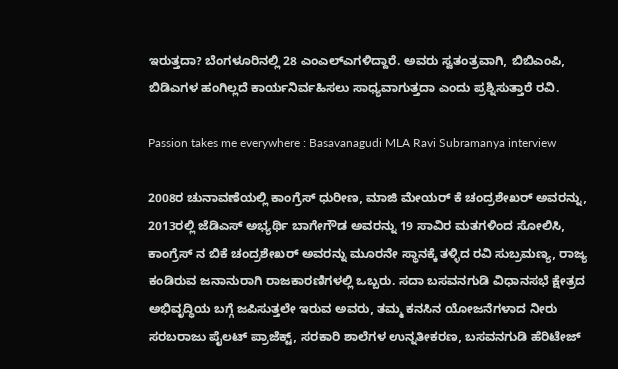ಇರುತ್ತದಾ? ಬೆಂಗಳೂರಿನಲ್ಲಿ 28 ಎಂಎಲ್ಎಗಳಿದ್ದಾರೆ. ಅವರು ಸ್ವತಂತ್ರವಾಗಿ, ಬಿಬಿಎಂಪಿ, ಬಿಡಿಎಗಳ ಹಂಗಿಲ್ಲದೆ ಕಾರ್ಯನಿರ್ವಹಿಸಲು ಸಾಧ್ಯವಾಗುತ್ತದಾ ಎಂದು ಪ್ರಶ್ನಿಸುತ್ತಾರೆ ರವಿ.

Passion takes me everywhere : Basavanagudi MLA Ravi Subramanya interview

2008ರ ಚುನಾವಣೆಯಲ್ಲಿ ಕಾಂಗ್ರೆಸ್ ಧುರೀಣ, ಮಾಜಿ ಮೇಯರ್ ಕೆ ಚಂದ್ರಶೇಖರ್ ಅವರನ್ನು, 2013ರಲ್ಲಿ ಜೆಡಿಎಸ್ ಅಭ್ಯರ್ಥಿ ಬಾಗೇಗೌಡ ಅವರನ್ನು 19 ಸಾವಿರ ಮತಗಳಿಂದ ಸೋಲಿಸಿ, ಕಾಂಗ್ರೆಸ್ ನ ಬಿಕೆ ಚಂದ್ರಶೇಖರ್ ಅವರನ್ನು ಮೂರನೇ ಸ್ಥಾನಕ್ಕೆ ತಳ್ಳಿದ ರವಿ ಸುಬ್ರಮಣ್ಯ, ರಾಜ್ಯ ಕಂಡಿರುವ ಜನಾನುರಾಗಿ ರಾಜಕಾರಣಿಗಳಲ್ಲಿ ಒಬ್ಬರು. ಸದಾ ಬಸವನಗುಡಿ ವಿಧಾನಸಭೆ ಕ್ಷೇತ್ರದ ಅಭಿವೃದ್ಧಿಯ ಬಗ್ಗೆ ಜಪಿಸುತ್ತಲೇ ಇರುವ ಅವರು, ತಮ್ಮ ಕನಸಿನ ಯೋಜನೆಗಳಾದ ನೀರು ಸರಬರಾಜು ಪೈಲಟ್ ಪ್ರಾಜೆಕ್ಟ್, ಸರಕಾರಿ ಶಾಲೆಗಳ ಉನ್ನತೀಕರಣ, ಬಸವನಗುಡಿ ಹೆರಿಟೇಜ್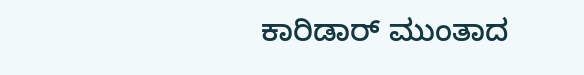ಕಾರಿಡಾರ್ ಮುಂತಾದ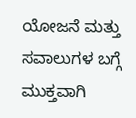ಯೋಜನೆ ಮತ್ತು ಸವಾಲುಗಳ ಬಗ್ಗೆ ಮುಕ್ತವಾಗಿ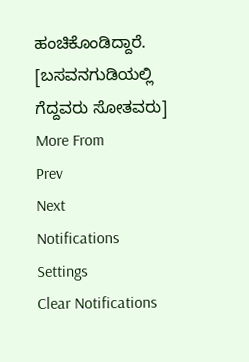ಹಂಚಿಕೊಂಡಿದ್ದಾರೆ. [ಬಸವನಗುಡಿಯಲ್ಲಿ ಗೆದ್ದವರು ಸೋತವರು]
More From
Prev
Next
Notifications
Settings
Clear Notifications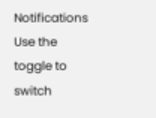Notifications
Use the toggle to switch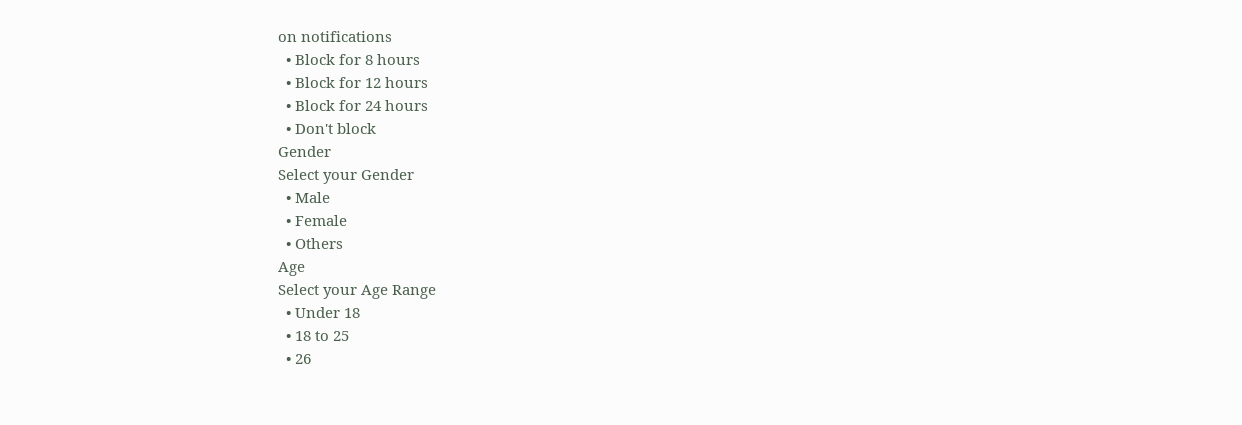on notifications
  • Block for 8 hours
  • Block for 12 hours
  • Block for 24 hours
  • Don't block
Gender
Select your Gender
  • Male
  • Female
  • Others
Age
Select your Age Range
  • Under 18
  • 18 to 25
  • 26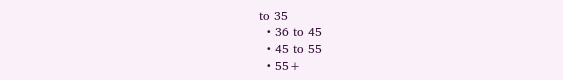to 35
  • 36 to 45
  • 45 to 55
  • 55+